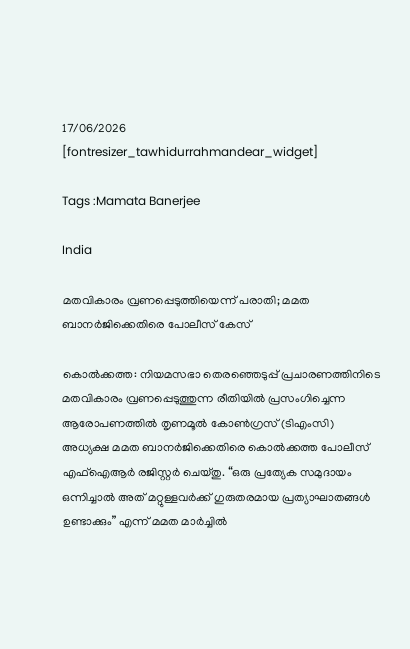17/06/2026
[fontresizer_tawhidurrahmandear_widget]

Tags :Mamata Banerjee

India

മതവികാരം വ്രണപ്പെടുത്തിയെന്ന് പരാതി; മമത ബാനർജിക്കെതിരെ പോലീസ് കേസ്

കൊൽക്കത്ത: നിയമസഭാ തെരഞ്ഞെടുപ്പ് പ്രചാരണത്തിനിടെ മതവികാരം വ്രണപ്പെടുത്തുന്ന രീതിയിൽ പ്രസംഗിച്ചെന്ന ആരോപണത്തിൽ തൃണമൂൽ കോൺഗ്രസ് (ടിഎംസി) അധ്യക്ഷ മമത ബാനർജിക്കെതിരെ കൊൽക്കത്ത പോലീസ് എഫ്‌ഐആർ രജിസ്റ്റർ ചെയ്തു. “ഒരു പ്രത്യേക സമുദായം ഒന്നിച്ചാൽ അത് മറ്റുള്ളവർക്ക് ഗുരുതരമായ പ്രത്യാഘാതങ്ങൾ ഉണ്ടാക്കും” എന്ന് മമത മാർച്ചിൽ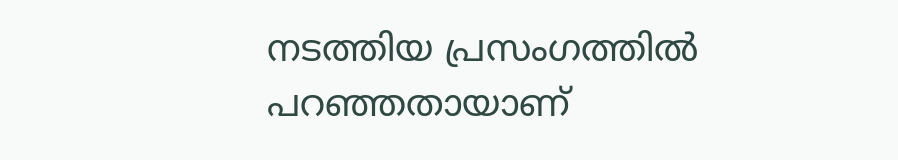നടത്തിയ പ്രസംഗത്തിൽ പറഞ്ഞതായാണ്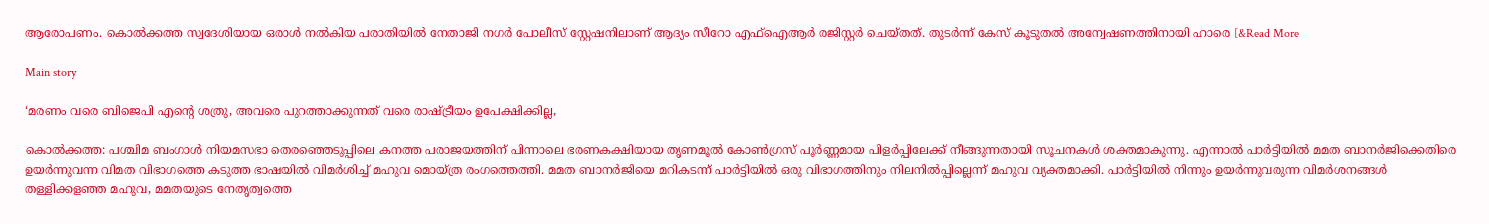ആരോപണം. കൊൽക്കത്ത സ്വദേശിയായ ഒരാൾ നൽകിയ പരാതിയിൽ നേതാജി നഗർ പോലീസ് സ്റ്റേഷനിലാണ് ആദ്യം സീറോ എഫ്‌ഐആർ രജിസ്റ്റർ ചെയ്തത്. തുടർന്ന് കേസ് കൂടുതൽ അന്വേഷണത്തിനായി ഹാരെ [&Read More

Main story

‘മരണം വരെ ബിജെപി എന്റെ ശത്രു, അവരെ പുറത്താക്കുന്നത് വരെ രാഷ്ട്രീയം ഉപേക്ഷിക്കില്ല,

കൊൽക്കത്ത: പശ്ചിമ ബംഗാൾ നിയമസഭാ തെരഞ്ഞെടുപ്പിലെ കനത്ത പരാജയത്തിന് പിന്നാലെ ഭരണകക്ഷിയായ തൃണമൂൽ കോൺഗ്രസ് പൂർണ്ണമായ പിളർപ്പിലേക്ക് നീങ്ങുന്നതായി സൂചനകൾ ശക്തമാകുന്നു. എന്നാൽ പാർട്ടിയിൽ മമത ബാനർജിക്കെതിരെ ഉയർന്നുവന്ന വിമത വിഭാഗത്തെ കടുത്ത ഭാഷയിൽ വിമർശിച്ച് മഹുവ മൊയ്ത്ര രംഗത്തെത്തി. മമത ബാനർജിയെ മറികടന്ന് പാർട്ടിയിൽ ഒരു വിഭാഗത്തിനും നിലനിൽപ്പില്ലെന്ന് മഹുവ വ്യക്തമാക്കി. പാർട്ടിയിൽ നിന്നും ഉയർന്നുവരുന്ന വിമർശനങ്ങൾ തള്ളിക്കളഞ്ഞ മഹുവ, മമതയുടെ നേതൃത്വത്തെ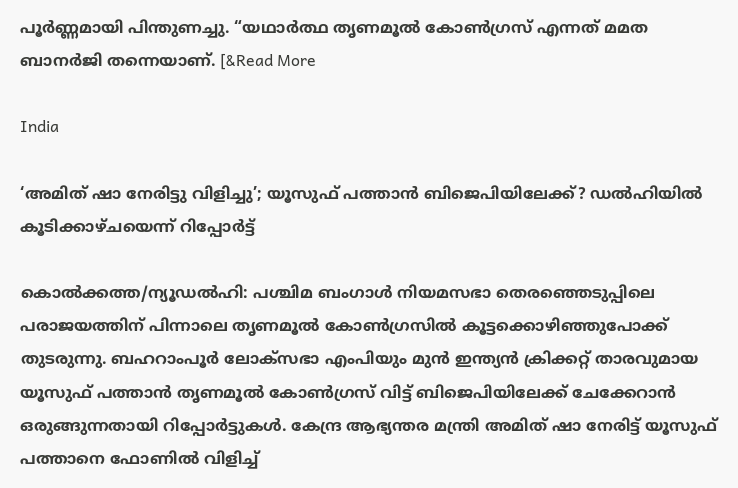പൂർണ്ണമായി പിന്തുണച്ചു. “യഥാർത്ഥ തൃണമൂൽ കോൺഗ്രസ് എന്നത് മമത ബാനർജി തന്നെയാണ്. [&Read More

India

‘അമിത് ഷാ നേരിട്ടു വിളിച്ചു’; യൂസുഫ് പത്താൻ ബിജെപിയിലേക്ക്? ഡൽഹിയിൽ കൂടിക്കാഴ്ചയെന്ന് റിപ്പോർട്ട്

കൊൽക്കത്ത/ന്യൂഡൽഹി: പശ്ചിമ ബംഗാൾ നിയമസഭാ തെരഞ്ഞെടുപ്പിലെ പരാജയത്തിന് പിന്നാലെ തൃണമൂൽ കോൺഗ്രസിൽ കൂട്ടക്കൊഴിഞ്ഞുപോക്ക് തുടരുന്നു. ബഹറാംപൂർ ലോക്സഭാ എംപിയും മുൻ ഇന്ത്യൻ ക്രിക്കറ്റ് താരവുമായ യൂസുഫ് പത്താൻ തൃണമൂൽ കോൺഗ്രസ് വിട്ട് ബിജെപിയിലേക്ക് ചേക്കേറാൻ ഒരുങ്ങുന്നതായി റിപ്പോർട്ടുകൾ. കേന്ദ്ര ആഭ്യന്തര മന്ത്രി അമിത് ഷാ നേരിട്ട് യൂസുഫ് പത്താനെ ഫോണിൽ വിളിച്ച്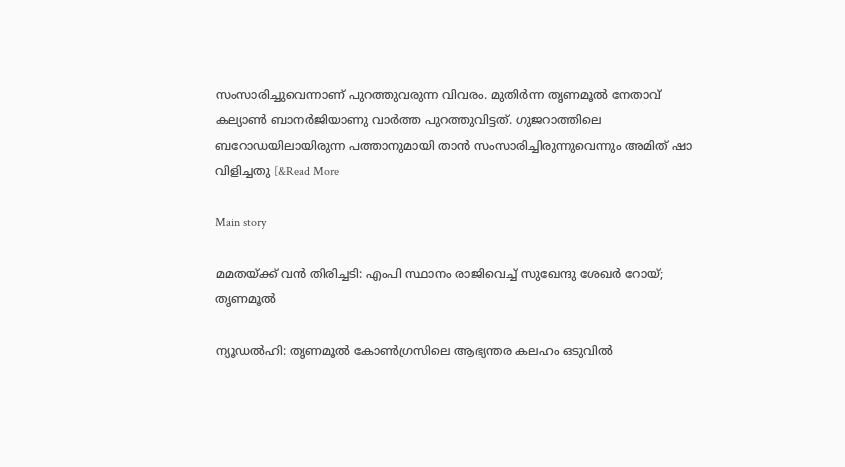സംസാരിച്ചുവെന്നാണ് പുറത്തുവരുന്ന വിവരം. മുതിർന്ന തൃണമൂൽ നേതാവ് കല്യാൺ ബാനർജിയാണു വാർത്ത പുറത്തുവിട്ടത്. ഗുജറാത്തിലെ ബറോഡയിലായിരുന്ന പത്താനുമായി താൻ സംസാരിച്ചിരുന്നുവെന്നും അമിത് ഷാ വിളിച്ചതു [&Read More

Main story

മമതയ്ക്ക് വൻ തിരിച്ചടി: എംപി സ്ഥാനം രാജിവെച്ച് സുഖേന്ദു ശേഖര്‍ റോയ്; തൃണമൂല്‍

ന്യൂഡൽഹി: തൃണമൂല്‍ കോണ്‍ഗ്രസിലെ ആഭ്യന്തര കലഹം ഒടുവിൽ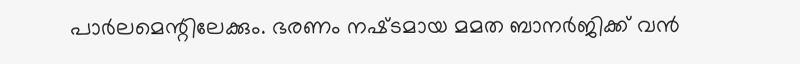പാർലമെന്റിലേക്കും. ഭരണം നഷ്‌ടമായ മമത ബാനർജിക്ക് വൻ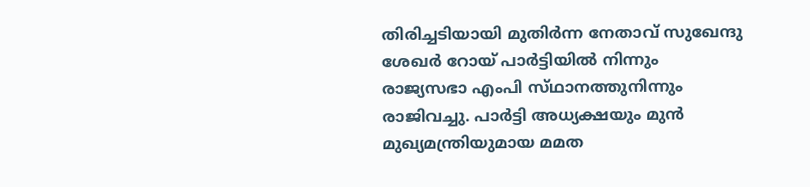തിരിച്ചടിയായി മുതിർന്ന നേതാവ് സുഖേന്ദു ശേഖർ റോയ് പാർട്ടിയിൽ നിന്നും രാജ്യസഭാ എംപി സ്‌ഥാനത്തുനിന്നും രാജിവച്ചു. പാർട്ടി അധ്യക്ഷയും മുൻ മുഖ്യമന്ത്രിയുമായ മമത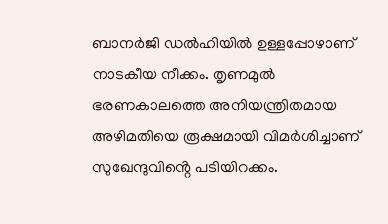ബാനർജി ഡൽഹിയിൽ ഉള്ളപ്പോഴാണ് നാടകീയ നീക്കം. തൃണമുൽ ഭരണകാലത്തെ അനിയന്ത്രിതമായ അഴിമതിയെ രൂക്ഷമായി വിമർശിച്ചാണ് സുഖേന്ദുവിൻ്റെ പടിയിറക്കം.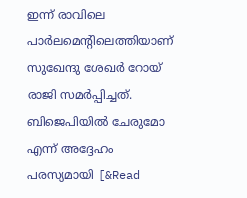ഇന്ന് രാവിലെ പാർലമെന്റിലെത്തിയാണ് സുഖേന്ദു ശേഖർ റോയ് രാജി സമർപ്പിച്ചത്. ബിജെപിയിൽ ചേരുമോ എന്ന് അദ്ദേഹം പരസ്യമായി [&Read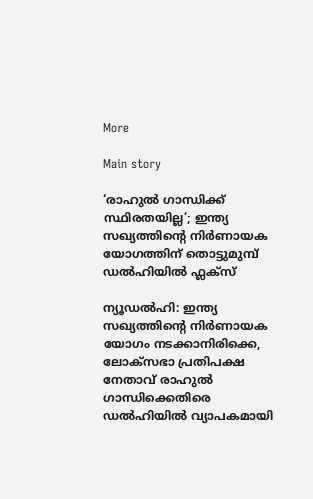More

Main story

‘രാഹുൽ ഗാന്ധിക്ക് സ്ഥിരതയില്ല’; ഇന്ത്യ സഖ്യത്തിൻ്റെ നിർണായക യോഗത്തിന് തൊട്ടുമുമ്പ് ഡൽഹിയിൽ ഫ്ലക്സ്

ന്യൂഡൽഹി: ഇന്ത്യ സഖ്യത്തിൻ്റെ നിർണായക യോഗം നടക്കാനിരിക്കെ, ലോക്‌സഭാ പ്രതിപക്ഷ നേതാവ് രാഹുൽ ഗാന്ധിക്കെതിരെ ഡൽഹിയിൽ വ്യാപകമായി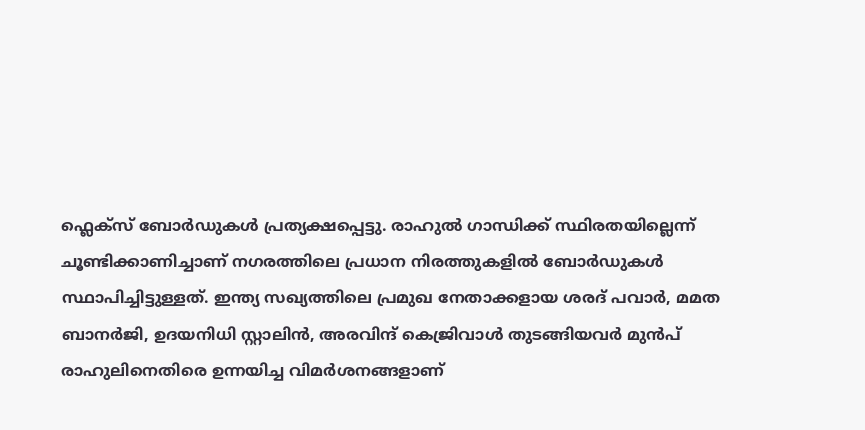ഫ്ലെക്‌സ് ബോർഡുകൾ പ്രത്യക്ഷപ്പെട്ടു. രാഹുൽ ഗാന്ധിക്ക് സ്ഥിരതയില്ലെന്ന് ചൂണ്ടിക്കാണിച്ചാണ് നഗരത്തിലെ പ്രധാന നിരത്തുകളിൽ ബോർഡുകൾ സ്ഥാപിച്ചിട്ടുള്ളത്. ഇന്ത്യ സഖ്യത്തിലെ പ്രമുഖ നേതാക്കളായ ശരദ് പവാർ, മമത ബാനർജി, ഉദയനിധി സ്റ്റാലിൻ, അരവിന്ദ് കെജ്രിവാൾ തുടങ്ങിയവർ മുൻപ് രാഹുലിനെതിരെ ഉന്നയിച്ച വിമർശനങ്ങളാണ്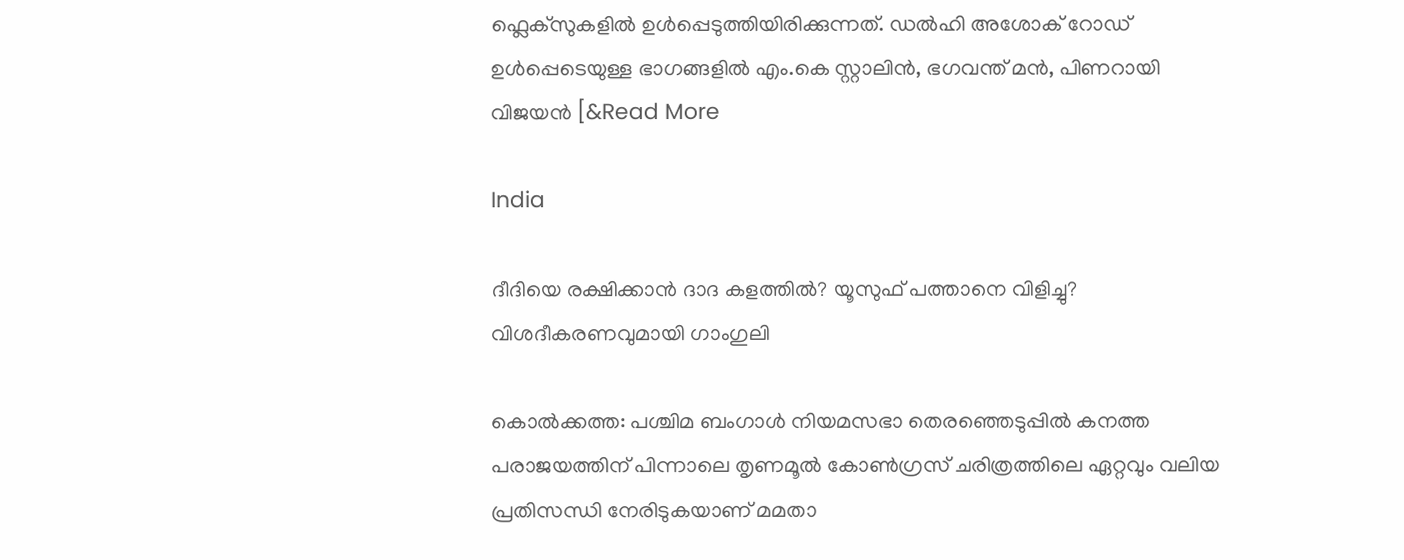ഫ്ലെക്‌സുകളിൽ ഉൾപ്പെടുത്തിയിരിക്കുന്നത്. ഡൽഹി അശോക് റോഡ് ഉൾപ്പെടെയുള്ള ഭാഗങ്ങളിൽ എം.കെ സ്റ്റാലിൻ, ഭഗവന്ത് മൻ, പിണറായി വിജയൻ [&Read More

India

ദീദിയെ രക്ഷിക്കാൻ ദാദ കളത്തിൽ? യൂസുഫ് പത്താനെ വിളിച്ചു? വിശദീകരണവുമായി ഗാംഗുലി

കൊൽക്കത്ത: പശ്ചിമ ബംഗാൾ നിയമസഭാ തെരഞ്ഞെടുപ്പിൽ കനത്ത പരാജയത്തിന് പിന്നാലെ തൃണമൂൽ കോൺഗ്രസ് ചരിത്രത്തിലെ ഏറ്റവും വലിയ പ്രതിസന്ധി നേരിടുകയാണ് മമതാ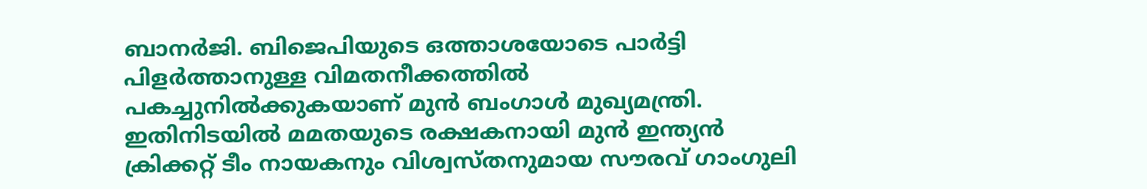ബാനർജി. ബിജെപിയുടെ ഒത്താശയോടെ പാർട്ടി പിളർത്താനുള്ള വിമതനീക്കത്തിൽ പകച്ചുനിൽക്കുകയാണ് മുൻ ബംഗാൾ മുഖ്യമന്ത്രി. ഇതിനിടയിൽ മമതയുടെ രക്ഷകനായി മുൻ ഇന്ത്യൻ ക്രിക്കറ്റ് ടീം നായകനും വിശ്വസ്തനുമായ സൗരവ് ഗാംഗുലി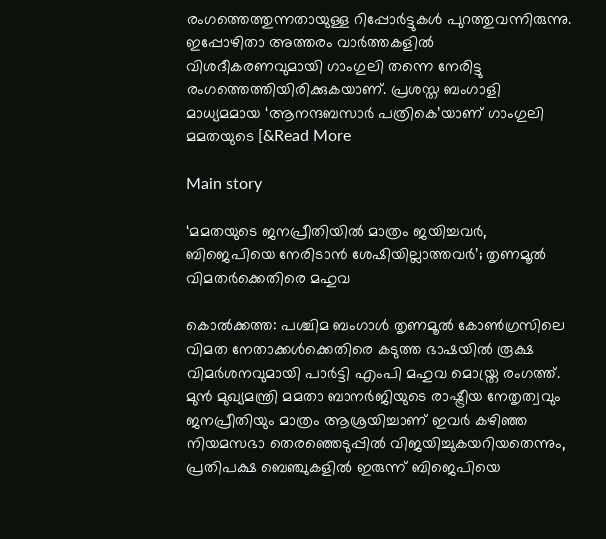രംഗത്തെത്തുന്നതായുള്ള റിപ്പോർട്ടുകൾ പുറത്തുവന്നിരുന്നു. ഇപ്പോഴിതാ അത്തരം വാർത്തകളിൽ വിശദീകരണവുമായി ഗാംഗുലി തന്നെ നേരിട്ടു രംഗത്തെത്തിയിരിക്കുകയാണ്. പ്രശസ്ത ബംഗാളി മാധ്യമമായ ‘ആനന്ദബസാർ പത്രികെ’യാണ് ഗാംഗുലി മമതയുടെ [&Read More

Main story

‘മമതയുടെ ജനപ്രീതിയിൽ മാത്രം ജയിച്ചവർ, ബിജെപിയെ നേരിടാൻ ശേഷിയില്ലാത്തവർ’; തൃണമൂൽ വിമതർക്കെതിരെ മഹുവ

കൊൽക്കത്ത: പശ്ചിമ ബംഗാൾ തൃണമൂൽ കോൺഗ്രസിലെ വിമത നേതാക്കൾക്കെതിരെ കടുത്ത ഭാഷയിൽ രൂക്ഷ വിമർശനവുമായി പാർട്ടി എംപി മഹുവ മൊയ്ത്ര രംഗത്ത്. മുൻ മുഖ്യമന്ത്രി മമതാ ബാനർജിയുടെ രാഷ്ട്രീയ നേതൃത്വവും ജനപ്രീതിയും മാത്രം ആശ്രയിച്ചാണ് ഇവർ കഴിഞ്ഞ നിയമസഭാ തെരഞ്ഞെടുപ്പിൽ വിജയിച്ചുകയറിയതെന്നും, പ്രതിപക്ഷ ബെഞ്ചുകളിൽ ഇരുന്ന് ബിജെപിയെ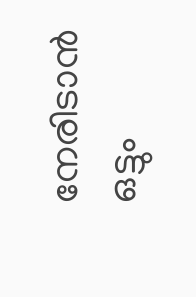നേരിടാൻ ഒട്ടും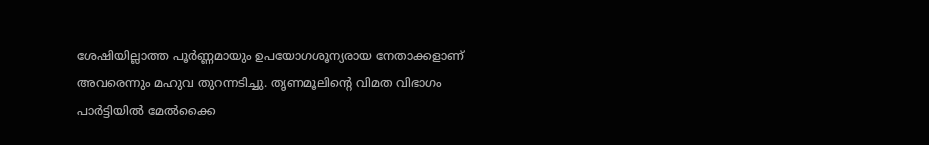ശേഷിയില്ലാത്ത പൂർണ്ണമായും ഉപയോഗശൂന്യരായ നേതാക്കളാണ് അവരെന്നും മഹുവ തുറന്നടിച്ചു. തൃണമൂലിന്റെ വിമത വിഭാഗം പാർട്ടിയിൽ മേൽക്കൈ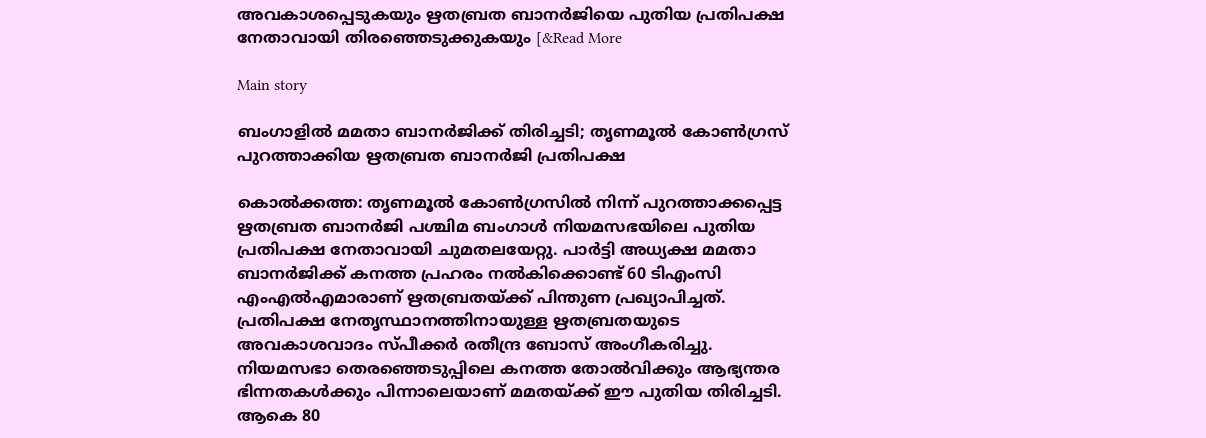അവകാശപ്പെടുകയും ഋതബ്രത ബാനർജിയെ പുതിയ പ്രതിപക്ഷ നേതാവായി തിരഞ്ഞെടുക്കുകയും [&Read More

Main story

ബംഗാളിൽ മമതാ ബാനർജിക്ക് തിരിച്ചടി; തൃണമൂൽ കോൺഗ്രസ് പുറത്താക്കിയ ഋതബ്രത ബാനർജി പ്രതിപക്ഷ

കൊൽക്കത്ത: തൃണമൂൽ കോൺഗ്രസിൽ നിന്ന് പുറത്താക്കപ്പെട്ട ഋതബ്രത ബാനർജി പശ്ചിമ ബംഗാൾ നിയമസഭയിലെ പുതിയ പ്രതിപക്ഷ നേതാവായി ചുമതലയേറ്റു. പാർട്ടി അധ്യക്ഷ മമതാ ബാനർജിക്ക് കനത്ത പ്രഹരം നൽകിക്കൊണ്ട് 60 ടിഎംസി എംഎൽഎമാരാണ് ഋതബ്രതയ്ക്ക് പിന്തുണ പ്രഖ്യാപിച്ചത്. പ്രതിപക്ഷ നേതൃസ്ഥാനത്തിനായുള്ള ഋതബ്രതയുടെ അവകാശവാദം സ്പീക്കർ രതീന്ദ്ര ബോസ് അംഗീകരിച്ചു. നിയമസഭാ തെരഞ്ഞെടുപ്പിലെ കനത്ത തോൽവിക്കും ആഭ്യന്തര ഭിന്നതകൾക്കും പിന്നാലെയാണ് മമതയ്ക്ക് ഈ പുതിയ തിരിച്ചടി. ആകെ 80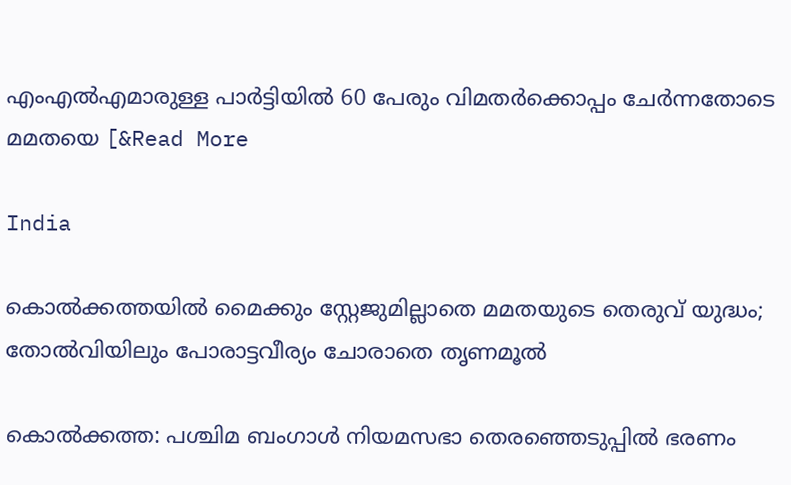എംഎൽഎമാരുള്ള പാർട്ടിയിൽ 60 പേരും വിമതർക്കൊപ്പം ചേർന്നതോടെ മമതയെ [&Read More

India

കൊൽക്കത്തയിൽ മൈക്കും സ്റ്റേജുമില്ലാതെ മമതയുടെ തെരുവ് യുദ്ധം; തോൽവിയിലും പോരാട്ടവീര്യം ചോരാതെ തൃണമൂൽ

കൊൽക്കത്ത: പശ്ചിമ ബംഗാൾ നിയമസഭാ തെരഞ്ഞെടുപ്പിൽ ഭരണം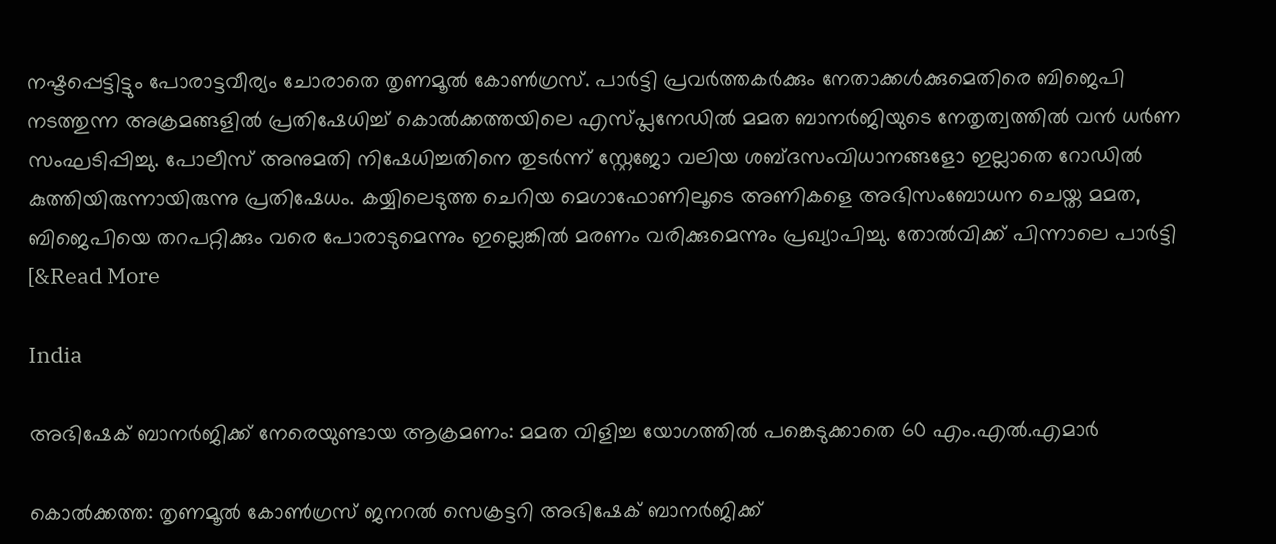നഷ്ടപ്പെട്ടിട്ടും പോരാട്ടവീര്യം ചോരാതെ തൃണമൂൽ കോൺഗ്രസ്. പാർട്ടി പ്രവർത്തകർക്കും നേതാക്കൾക്കുമെതിരെ ബിജെപി നടത്തുന്ന അക്രമങ്ങളിൽ പ്രതിഷേധിച്ച് കൊൽക്കത്തയിലെ എസ്പ്ലനേഡിൽ മമത ബാനർജിയുടെ നേതൃത്വത്തിൽ വൻ ധർണ സംഘടിപ്പിച്ചു. പോലീസ് അനുമതി നിഷേധിച്ചതിനെ തുടർന്ന് സ്റ്റേജോ വലിയ ശബ്ദസംവിധാനങ്ങളോ ഇല്ലാതെ റോഡിൽ കുത്തിയിരുന്നായിരുന്നു പ്രതിഷേധം. കയ്യിലെടുത്ത ചെറിയ മെഗാഫോണിലൂടെ അണികളെ അഭിസംബോധന ചെയ്ത മമത, ബിജെപിയെ തറപറ്റിക്കും വരെ പോരാടുമെന്നും ഇല്ലെങ്കിൽ മരണം വരിക്കുമെന്നും പ്രഖ്യാപിച്ചു. തോൽവിക്ക് പിന്നാലെ പാർട്ടി [&Read More

India

അഭിഷേക് ബാനർജിക്ക് നേരെയുണ്ടായ ആക്രമണം: മമത വിളിച്ച യോഗത്തിൽ പങ്കെടുക്കാതെ 60 എം.എൽ.എമാർ

കൊൽക്കത്ത: തൃണമൂൽ കോൺഗ്രസ് ജനറൽ സെക്രട്ടറി അഭിഷേക് ബാനർജിക്ക്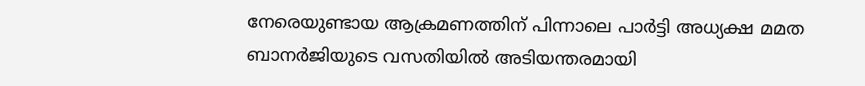നേരെയുണ്ടായ ആക്രമണത്തിന് പിന്നാലെ പാർട്ടി അധ്യക്ഷ മമത ബാനർജിയുടെ വസതിയിൽ അടിയന്തരമായി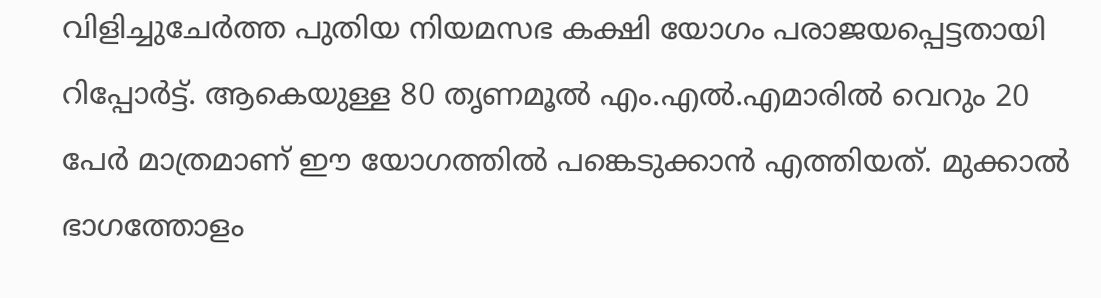വിളിച്ചുചേർത്ത പുതിയ നിയമസഭ കക്ഷി യോഗം പരാജയപ്പെട്ടതായി റിപ്പോർട്ട്. ആകെയുള്ള 80 തൃണമൂൽ എം.എൽ.എമാരിൽ വെറും 20 പേർ മാത്രമാണ് ഈ യോഗത്തിൽ പങ്കെടുക്കാൻ എത്തിയത്. മുക്കാൽ ഭാഗത്തോളം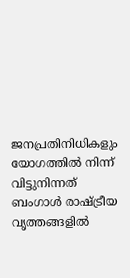ജനപ്രതിനിധികളും യോഗത്തിൽ നിന്ന് വിട്ടുനിന്നത് ബംഗാൾ രാഷ്ട്രീയ വൃത്തങ്ങളിൽ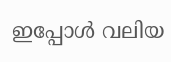ഇപ്പോൾ വലിയ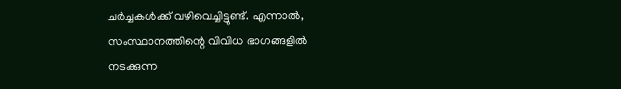ചർച്ചകൾക്ക് വഴിവെച്ചിട്ടുണ്ട്. എന്നാൽ, സംസ്ഥാനത്തിന്റെ വിവിധ ഭാഗങ്ങളിൽ നടക്കുന്ന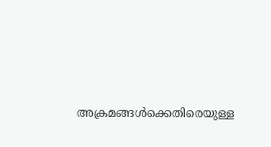അക്രമങ്ങൾക്കെതിരെയുള്ള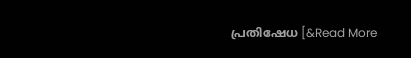പ്രതിഷേധ [&Read More